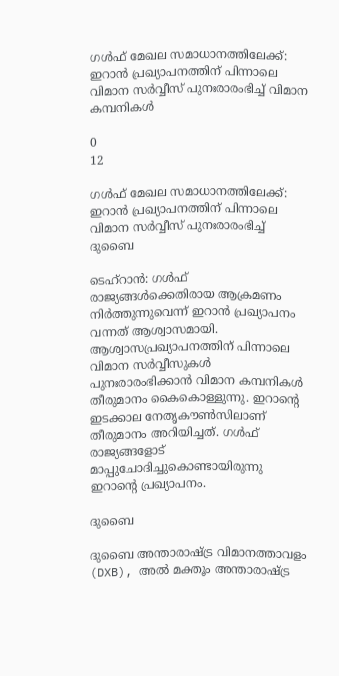ഗൾഫ് മേഖല സമാധാനത്തിലേക്ക്: ഇറാൻ പ്രഖ്യാപനത്തിന് പിന്നാലെ വിമാന സർവ്വീസ് പുനഃരാരംഭിച്ച് വിമാന കമ്പനികൾ

0
12

ഗൾഫ് മേഖല സമാധാനത്തിലേക്ക്: ഇറാൻ പ്രഖ്യാപനത്തിന് പിന്നാലെ വിമാന സർവ്വീസ് പുനഃരാരംഭിച്ച് ദുബൈ

ടെഹ്റാൻ: ഗൾഫ് രാജ്യങ്ങൾക്കെതിരായ ആക്രമണം നിർത്തുന്നുവെന്ന് ഇറാൻ പ്രഖ്യാപനം വന്നത് ആശ്വാസമായി. ആശ്വാസപ്രഖ്യാപനത്തിന് പിന്നാലെ വിമാന സർവ്വീസുകൾ പുനഃരാരംഭിക്കാൻ വിമാന കമ്പനികൾ തീരുമാനം കൈകൊള്ളുന്നു. ഇറാന്റെ ഇടക്കാല നേതൃകൗൺസിലാണ് തീരുമാനം അറിയിച്ചത്. ഗൾഫ് രാജ്യങ്ങളോട് മാപ്പുചോദിച്ചുകൊണ്ടായിരുന്നു ഇറാന്റെ പ്രഖ്യാപനം.

ദുബൈ

ദുബൈ അന്താരാഷ്ട്ര വിമാനത്താവളം (DXB), അൽ മക്തൂം അന്താരാഷ്ട്ര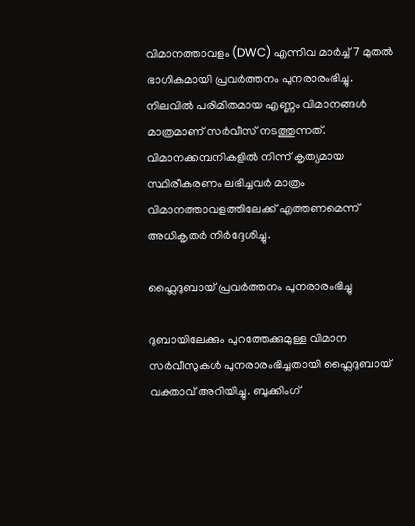വിമാനത്താവളം (DWC) എന്നിവ മാർച്ച് 7 മുതൽ ഭാഗികമായി പ്രവർത്തനം പുനരാരംഭിച്ചു. നിലവിൽ പരിമിതമായ എണ്ണം വിമാനങ്ങൾ മാത്രമാണ് സർവീസ് നടത്തുന്നത്. വിമാനക്കമ്പനികളിൽ നിന്ന് കൃത്യമായ സ്ഥിരീകരണം ലഭിച്ചവർ മാത്രം വിമാനത്താവളത്തിലേക്ക് എത്തണമെന്ന് അധികൃതർ നിർദ്ദേശിച്ചു.

ഫ്ലൈദുബായ് പ്രവർത്തനം പുനരാരംഭിച്ചു

ദുബായിലേക്കും പുറത്തേക്കുമുള്ള വിമാന സർവീസുകൾ പുനരാരംഭിച്ചതായി ഫ്ലൈദുബായ് വക്താവ് അറിയിച്ചു. ബുക്കിംഗ്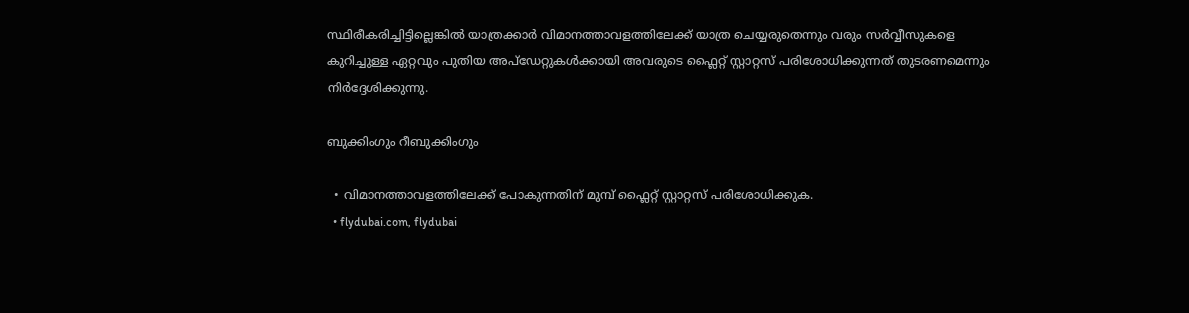സ്ഥിരീകരിച്ചിട്ടില്ലെങ്കിൽ യാത്രക്കാർ വിമാനത്താവളത്തിലേക്ക് യാത്ര ചെയ്യരുതെന്നും വരും സർവ്വീസുകളെ കുറിച്ചുള്ള ഏറ്റവും പുതിയ അപ്‌ഡേറ്റുകൾക്കായി അവരുടെ ഫ്ലൈറ്റ് സ്റ്റാറ്റസ് പരിശോധിക്കുന്നത് തുടരണമെന്നും നിർദ്ദേശിക്കുന്നു.

ബുക്കിംഗും റീബുക്കിംഗും

  • വിമാനത്താവളത്തിലേക്ക് പോകുന്നതിന് മുമ്പ് ഫ്ലൈറ്റ് സ്റ്റാറ്റസ് പരിശോധിക്കുക.
  • flydubai.com, flydubai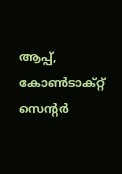ആപ്പ്, കോൺടാക്റ്റ് സെന്റർ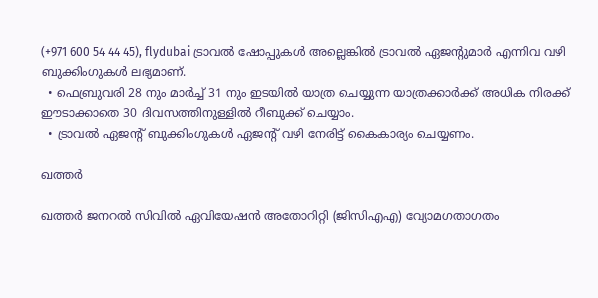(+971 600 54 44 45), flydubai ട്രാവൽ ഷോപ്പുകൾ അല്ലെങ്കിൽ ട്രാവൽ ഏജന്റുമാർ എന്നിവ വഴി ബുക്കിംഗുകൾ ലഭ്യമാണ്.
  • ഫെബ്രുവരി 28 നും മാർച്ച് 31 നും ഇടയിൽ യാത്ര ചെയ്യുന്ന യാത്രക്കാർക്ക് അധിക നിരക്ക് ഈടാക്കാതെ 30 ദിവസത്തിനുള്ളിൽ റീബുക്ക് ചെയ്യാം.
  • ട്രാവൽ ഏജന്റ് ബുക്കിംഗുകൾ ഏജന്റ് വഴി നേരിട്ട് കൈകാര്യം ചെയ്യണം.

ഖത്തർ

ഖത്തർ ജനറൽ സിവിൽ ഏവിയേഷൻ അതോറിറ്റി (ജിസിഎഎ) വ്യോമഗതാഗതം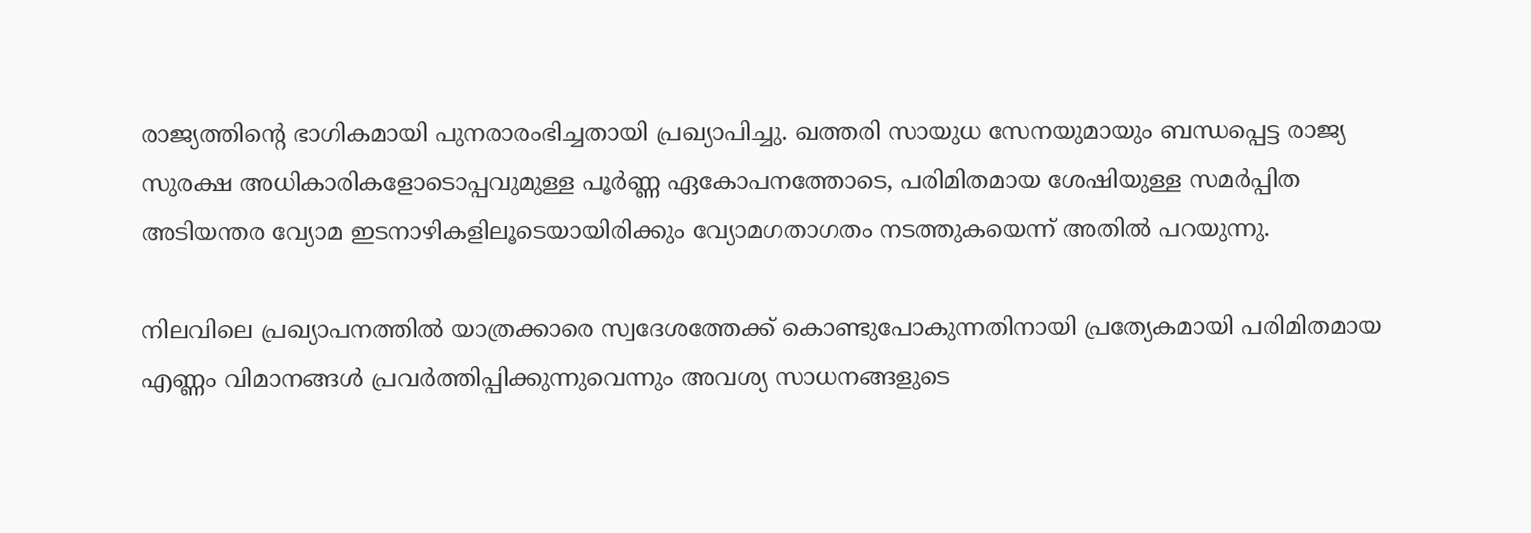രാജ്യത്തിന്റെ ഭാഗികമായി പുനരാരംഭിച്ചതായി പ്രഖ്യാപിച്ചു. ഖത്തരി സായുധ സേനയുമായും ബന്ധപ്പെട്ട രാജ്യ സുരക്ഷ അധികാരികളോടൊപ്പവുമുള്ള പൂർണ്ണ ഏകോപനത്തോടെ, പരിമിതമായ ശേഷിയുള്ള സമർപ്പിത അടിയന്തര വ്യോമ ഇടനാഴികളിലൂടെയായിരിക്കും വ്യോമഗതാഗതം നടത്തുകയെന്ന് അതിൽ പറയുന്നു.

നിലവിലെ പ്രഖ്യാപനത്തിൽ യാത്രക്കാരെ സ്വദേശത്തേക്ക് കൊണ്ടുപോകുന്നതിനായി പ്രത്യേകമായി പരിമിതമായ എണ്ണം വിമാനങ്ങൾ പ്രവർത്തിപ്പിക്കുന്നുവെന്നും അവശ്യ സാധനങ്ങളുടെ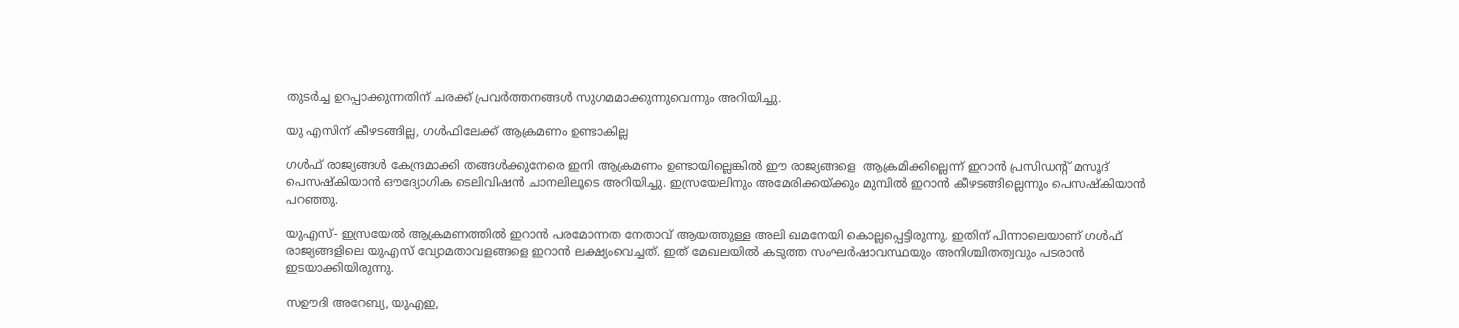തുടർച്ച ഉറപ്പാക്കുന്നതിന് ചരക്ക് പ്രവർത്തനങ്ങൾ സുഗമമാക്കുന്നുവെന്നും അറിയിച്ചു.

യു എസിന് കീഴടങ്ങില്ല, ഗൾഫിലേക്ക് ആക്രമണം ഉണ്ടാകില്ല

ഗൾഫ് രാജ്യങ്ങൾ കേന്ദ്രമാക്കി തങ്ങൾക്കുനേരെ ഇനി ആക്രമണം ഉണ്ടായില്ലെങ്കിൽ ഈ രാജ്യങ്ങളെ  ആക്രമിക്കില്ലെന്ന് ഇറാൻ പ്രസിഡന്റ് മസൂദ് പെസഷ്കിയാൻ ഔദ്യോഗിക ടെലിവിഷൻ ചാനലിലൂടെ അറിയിച്ചു. ഇസ്രയേലിനും അമേരിക്കയ്ക്കും മുമ്പിൽ ഇറാൻ കീഴടങ്ങില്ലെന്നും പെസഷ്കിയാൻ പറഞ്ഞു.

യുഎസ്- ഇസ്രയേൽ ആക്രമണത്തിൽ ഇറാൻ പരമോന്നത നേതാവ് ആയത്തുള്ള അലി ഖമനേയി കൊല്ലപ്പെട്ടിരുന്നു. ഇതിന് പിന്നാലെയാണ് ഗൾഫ് രാജ്യങ്ങളിലെ യുഎസ് വ്യോമതാവളങ്ങളെ ഇറാൻ ലക്ഷ്യംവെച്ചത്. ഇത് മേഖലയിൽ കടുത്ത സംഘർഷാവസ്ഥയും അനിശ്ചിതത്വവും പടരാൻ ഇടയാക്കിയിരുന്നു.

സഊദി അറേബ്യ, യുഎഇ,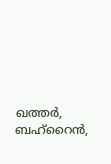ഖത്തർ, ബഹ്റൈൻ,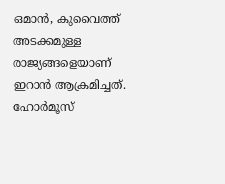ഒമാൻ, കുവൈത്ത് അടക്കമുള്ള രാജ്യങ്ങളെയാണ് ഇറാൻ ആക്രമിച്ചത്. ഹോർമൂസ്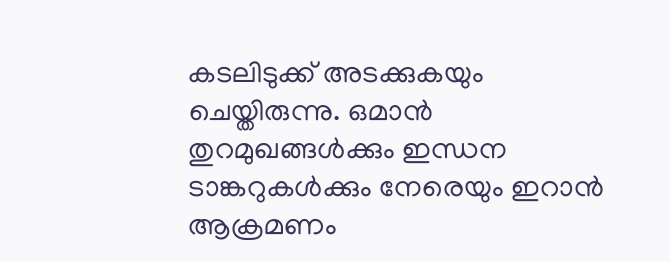കടലിടുക്ക് അടക്കുകയും ചെയ്തിരുന്നു. ഒമാൻ തുറമുഖങ്ങൾക്കും ഇന്ധന ടാങ്കറുകൾക്കും നേരെയും ഇറാൻ ആക്രമണം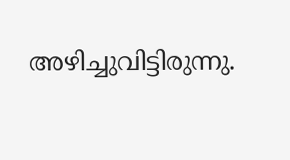അഴിച്ചുവിട്ടിരുന്നു.